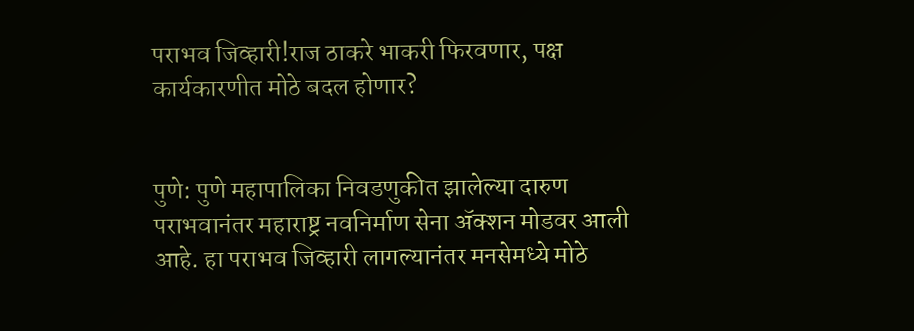पराभव जिव्हारी!राज ठाकरे भाकरी फिरवणार, पक्ष कार्यकारणीत मोठे बदल होणार?


पुणे: पुणे महापालिका निवडणुकीत झालेल्या दारुण पराभवानंतर महाराष्ट्र नवनिर्माण सेना ॲक्शन मोडवर आली आहे. हा पराभव जिव्हारी लागल्यानंतर मनसेमध्ये मोठे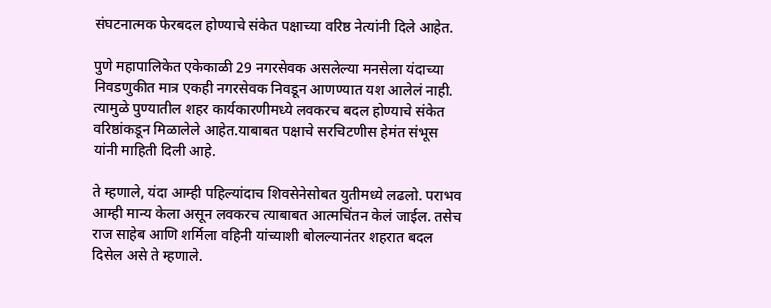संघटनात्मक फेरबदल होण्याचे संकेत पक्षाच्या वरिष्ठ नेत्यांनी दिले आहेत.

पुणे महापालिकेत एकेकाळी 29 नगरसेवक असलेल्या मनसेला यंदाच्या निवडणुकीत मात्र एकही नगरसेवक निवडून आणण्यात यश आलेलं नाही. त्यामुळे पुण्यातील शहर कार्यकारणीमध्ये लवकरच बदल होण्याचे संकेत वरिष्ठांकडून मिळालेले आहेत.याबाबत पक्षाचे सरचिटणीस हेमंत संभूस यांनी माहिती दिली आहे.

ते म्हणाले, यंदा आम्ही पहिल्यांदाच शिवसेनेसोबत युतीमध्ये लढलो. पराभव आम्ही मान्य केला असून लवकरच त्याबाबत आत्मचिंतन केलं जाईल. तसेच राज साहेब आणि शर्मिला वहिनी यांच्याशी बोलल्यानंतर शहरात बदल दिसेल असे ते म्हणाले.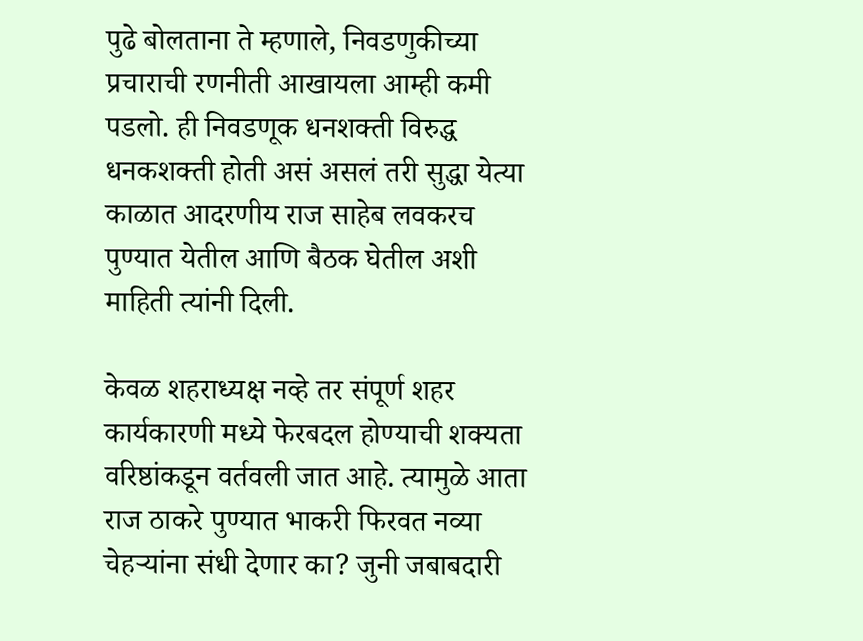पुढे बोलताना ते म्हणाले, निवडणुकीच्या प्रचाराची रणनीती आखायला आम्ही कमी पडलो. ही निवडणूक धनशक्ती विरुद्ध धनकशक्ती होती असं असलं तरी सुद्धा येत्या काळात आदरणीय राज साहेब लवकरच पुण्यात येतील आणि बैठक घेतील अशी माहिती त्यांनी दिली.

केवळ शहराध्यक्ष नव्हे तर संपूर्ण शहर कार्यकारणी मध्ये फेरबदल होण्याची शक्यता वरिष्ठांकडून वर्तवली जात आहे. त्यामुळे आता राज ठाकरे पुण्यात भाकरी फिरवत नव्या चेहऱ्यांना संधी देणार का? जुनी जबाबदारी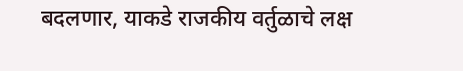बदलणार, याकडे राजकीय वर्तुळाचे लक्ष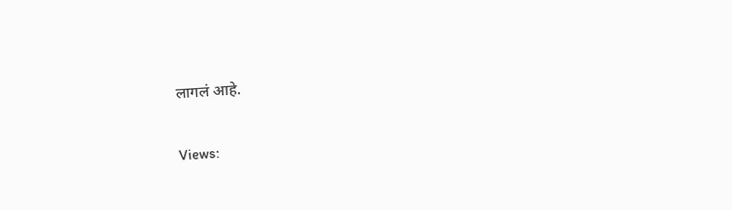लागलं आहे.

Views: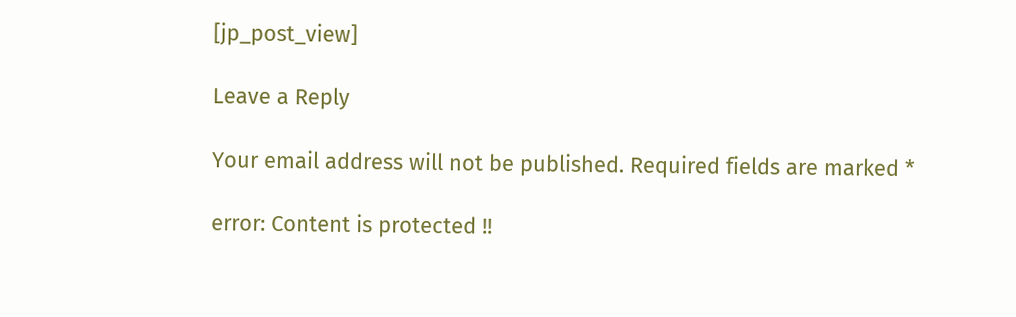[jp_post_view]

Leave a Reply

Your email address will not be published. Required fields are marked *

error: Content is protected !!